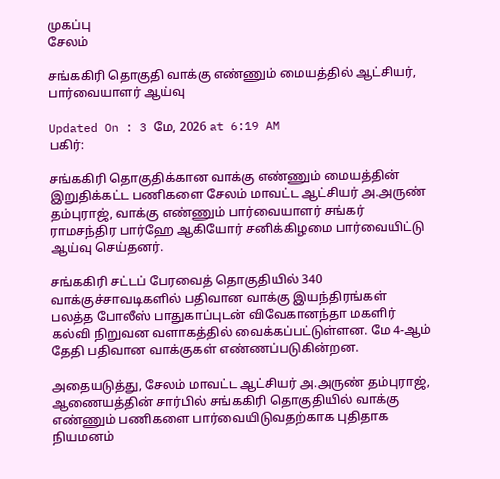முகப்பு
சேலம்

சங்ககிரி தொகுதி வாக்கு எண்ணும் மையத்தில் ஆட்சியர், பார்வையாளர் ஆய்வு

Updated On : 3 மே, 2026 at 6:19 AM
பகிர்:

சங்ககிரி தொகுதிக்கான வாக்கு எண்ணும் மையத்தின் இறுதிக்கட்ட பணிகளை சேலம் மாவட்ட ஆட்சியர் அ.அருண் தம்புராஜ், வாக்கு எண்ணும் பார்வையாளர் சங்கர் ராமசந்திர பார்ஹே ஆகியோர் சனிக்கிழமை பார்வையிட்டு ஆய்வு செய்தனர்.

சங்ககிரி சட்டப் பேரவைத் தொகுதியில் 340 வாக்குச்சாவடிகளில் பதிவான வாக்கு இயந்திரங்கள் பலத்த போலீஸ் பாதுகாப்புடன் விவேகானந்தா மகளிர் கல்வி நிறுவன வளாகத்தில் வைக்கப்பட்டுள்ளன. மே 4-ஆம் தேதி பதிவான வாக்குகள் எண்ணப்படுகின்றன.

அதையடுத்து, சேலம் மாவட்ட ஆட்சியர் அ.அருண் தம்புராஜ், ஆணையத்தின் சார்பில் சங்ககிரி தொகுதியில் வாக்கு எண்ணும் பணிகளை பார்வையிடுவதற்காக புதிதாக நியமனம்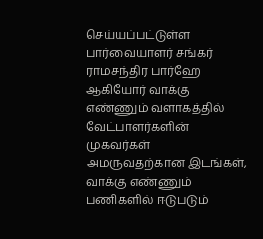செய்யப்பட்டுள்ள பார்வையாளர் சங்கர் ராமசந்திர பார்ஹே ஆகியோர் வாக்கு எண்ணும் வளாகத்தில் வேட்பாளர்களின் முகவர்கள் அமருவதற்கான இடங்கள், வாக்கு எண்ணும் பணிகளில் ஈடுபடும்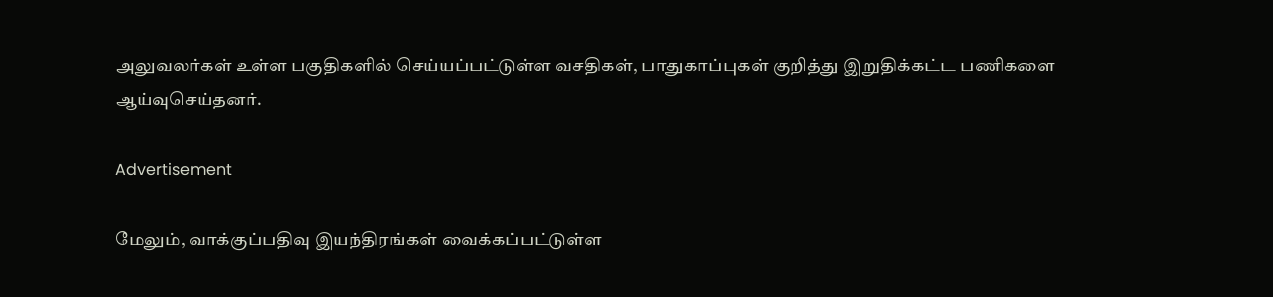அலுவலர்கள் உள்ள பகுதிகளில் செய்யப்பட்டுள்ள வசதிகள், பாதுகாப்புகள் குறித்து இறுதிக்கட்ட பணிகளை ஆய்வுசெய்தனர்.

Advertisement

மேலும், வாக்குப்பதிவு இயந்திரங்கள் வைக்கப்பட்டுள்ள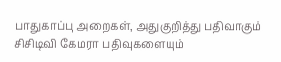பாதுகாப்பு அறைகள், அதுகுறித்து பதிவாகும் சிசிடிவி கேமரா பதிவுகளையும்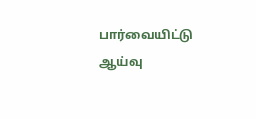பார்வையிட்டு ஆய்வு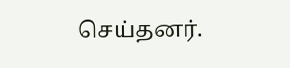செய்தனர்.